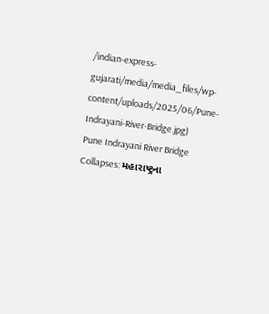/indian-express-gujarati/media/media_files/wp-content/uploads/2025/06/Pune-Indrayani-River-Bridge.jpg)
Pune Indrayani River Bridge Collapses: મહારાષ્ટ્રના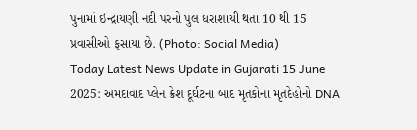પુનામાં ઇન્દ્રાયણી નદી પરનો પુલ ધરાશાયી થતા 10 થી 15 પ્રવાસીઓ ફસાયા છે. (Photo: Social Media)
Today Latest News Update in Gujarati 15 June 2025: અમદાવાદ પ્લેન ક્રેશ દૂર્ઘટના બાદ મૃતકોના મૃતદેહોનો DNA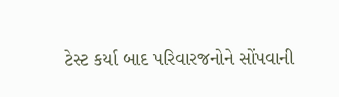ટેસ્ટ કર્યા બાદ પરિવારજનોને સોંપવાની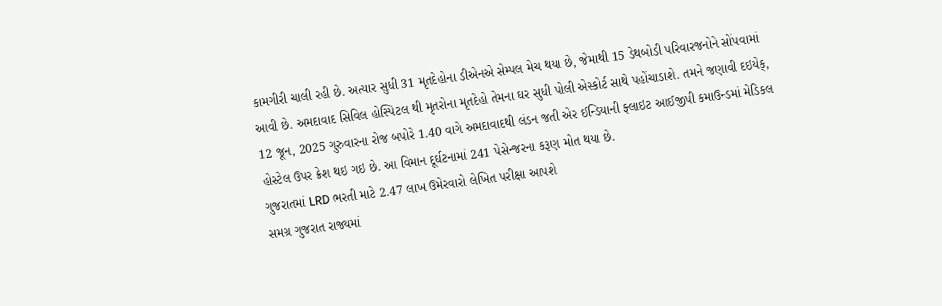કામગીરી ચાલી રહી છે. અત્યાર સુધી 31 મૃતદેહોના ડીએનએ સેમ્પલ મેચ થયા છે, જેમાથી 15 ડેથબોડી પરિવારજનોને સોંપવામાં આવી છે. અમદાવાદ સિવિલ હોસ્પિટલ થી મૃતરોના મૃતદેહો તેમના ઘર સુધી પોલી એસ્કોર્ટ સાથે પહોંચાડાશે. તમને જણાવી દઇયેક્, 12 જૂન, 2025 ગુરુવારના રોજ બપોરે 1.40 વાગે અમદાવાદથી લંડન જતી એર ઈન્ડિયાની ફ્લાઇટ આઈજીપી કમાઉન્ડમાં મેડિકલ હોસ્ટેલ ઉપર ક્રેશ થઇ ગઇ છે. આ વિમાન દૂર્ઘટનામાં 241 પેસેન્જરના કરૂણ મોત થયા છે.
ગુજરાતમાં LRD ભરતી માટે 2.47 લાખ ઉમેરવારો લેખિત પરીક્ષા આપશે
સમગ્ર ગુજરાત રાજ્યમાં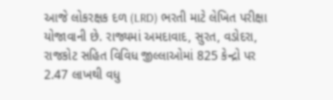આજે લોકરક્ષક દળ (LRD) ભરતી માટે લેખિત પરીક્ષા યોજાવાની છે. રાજ્યમાં અમદાવાદ, સુરત, વડોદરા, રાજકોટ સહિત વિવિધ જીલ્લાઓમાં 825 કેન્દ્રો પર 2.47 લાખથી વધુ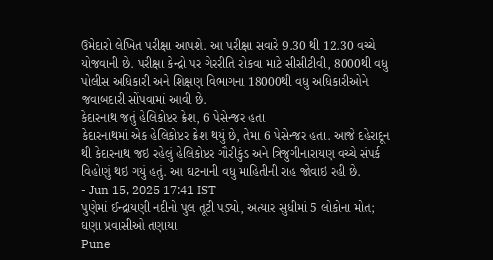ઉમેદારો લેખિત પરીક્ષા આપશે. આ પરીક્ષા સવારે 9.30 થી 12.30 વચ્ચે યોજવાની છે. પરીક્ષા કેન્દ્રો પર ગેરરીતિ રોકવા માટે સીસીટીવી, 8000થી વધુ પોલીસ અધિકારી અને શિક્ષણ વિભાગના 18000થી વધુ અધિકારીઓને જવાબદારી સોંપવામાં આવી છે.
કેદારનાથ જતું હેલિકોપ્ટર ક્રેશ, 6 પેસેન્જર હતા
કેદારનાથમાં એક હેલિકોપ્ટર ક્રેશ થયું છે, તેમા 6 પેસેન્જર હતા. આજે દહેરાદૂન થી કેદારનાથ જઇ રહેલું હેલિકોપ્ટર ગૌરીકુંડ અને ત્રિજુગીનારાયણ વચ્ચે સંપર્ક વિહોણું થઇ ગયું હતું. આ ઘટનાની વધુ માહિતીની રાહ જોવાઇ રહી છે.
- Jun 15, 2025 17:41 IST
પુણેમાં ઈન્દ્રાયણી નદીનો પુલ તૂટી પડ્યો, અત્યાર સુધીમાં 5 લોકોના મોત; ઘણા પ્રવાસીઓ તણાયા
Pune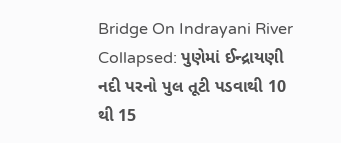Bridge On Indrayani River Collapsed: પુણેમાં ઈન્દ્રાયણી નદી પરનો પુલ તૂટી પડવાથી 10 થી 15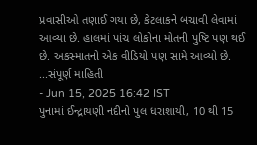પ્રવાસીઓ તણાઈ ગયા છે, કેટલાકને બચાવી લેવામાં આવ્યા છે. હાલમાં પાંચ લોકોના મોતની પુષ્ટિ પણ થઈ છે. અકસ્માતનો એક વીડિયો પણ સામે આવ્યો છે. ...સંપૂર્ણ માહિતી
- Jun 15, 2025 16:42 IST
પુનામાં ઈન્દ્રાયણી નદીનો પુલ ધરાશાયી, 10 થી 15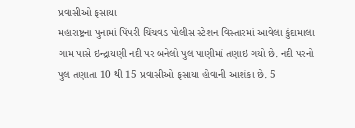પ્રવાસીઓ ફસાયા
મહારાષ્ટ્રના પુનામાં પિંપરી ચિંચવડ પોલીસ સ્ટેશન વિસ્તારમાં આવેલા કુંદામાલા ગામ પાસે ઇન્દ્રાયણી નદી પર બનેલો પુલ પાણીમાં તણાઇ ગયો છે. નદી પરનો પુલ તણાતા 10 થી 15 પ્રવાસીઓ ફસાયા હોવાની આશંકા છે. 5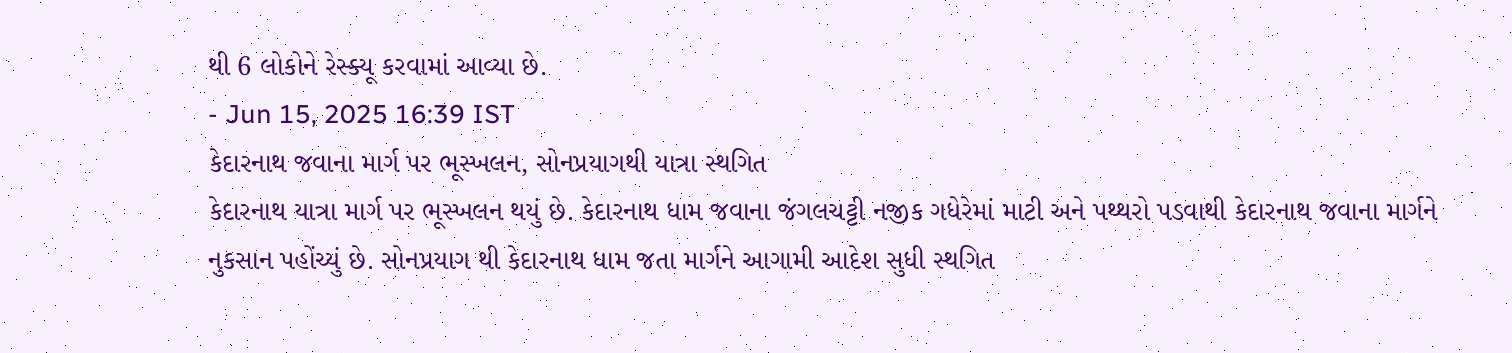થી 6 લોકોને રેસ્ક્યૂ કરવામાં આવ્યા છે.
- Jun 15, 2025 16:39 IST
કેદારનાથ જવાના માર્ગ પર ભૂસ્ખલન, સોનપ્રયાગથી યાત્રા સ્થગિત
કેદારનાથ યાત્રા માર્ગ પર ભૂસ્ખલન થયું છે. કેદારનાથ ધામ જવાના જંગલચટ્ટી નજીક ગધેરેમાં માટી અને પથ્થરો પડવાથી કેદારનાથ જવાના માર્ગને નુકસાન પહોંચ્યું છે. સોનપ્રયાગ થી કેદારનાથ ધામ જતા માર્ગને આગામી આદેશ સુધી સ્થગિત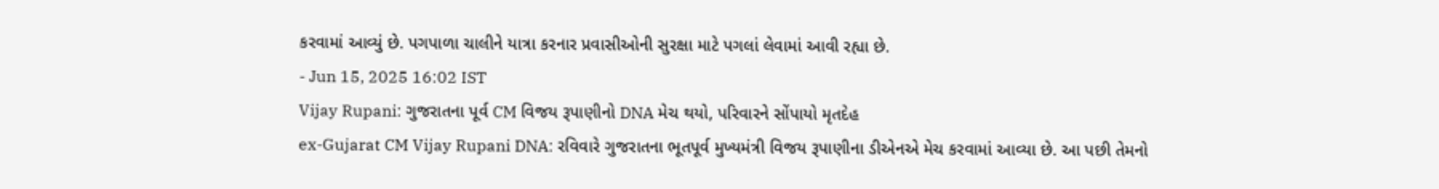કરવામાં આવ્યું છે. પગપાળા ચાલીને યાત્રા કરનાર પ્રવાસીઓની સુરક્ષા માટે પગલાં લેવામાં આવી રહ્યા છે.
- Jun 15, 2025 16:02 IST
Vijay Rupani: ગુજરાતના પૂર્વ CM વિજય રૂપાણીનો DNA મેચ થયો, પરિવારને સોંપાયો મૃતદેહ
ex-Gujarat CM Vijay Rupani DNA: રવિવારે ગુજરાતના ભૂતપૂર્વ મુખ્યમંત્રી વિજય રૂપાણીના ડીએનએ મેચ કરવામાં આવ્યા છે. આ પછી તેમનો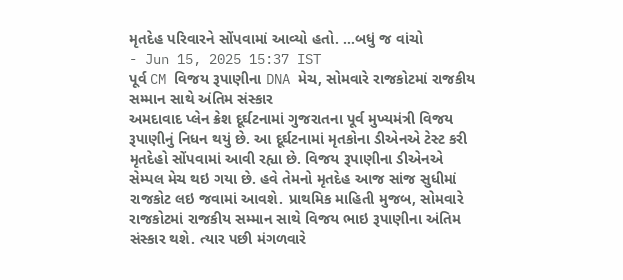મૃતદેહ પરિવારને સોંપવામાં આવ્યો હતો. ...બધું જ વાંચો
- Jun 15, 2025 15:37 IST
પૂર્વ CM વિજય રૂપાણીના DNA મેચ, સોમવારે રાજકોટમાં રાજકીય સમ્માન સાથે અંતિમ સંસ્કાર
અમદાવાદ પ્લેન ક્રેશ દૂર્ઘટનામાં ગુજરાતના પૂર્વ મુખ્યમંત્રી વિજય રૂપાણીનું નિધન થયું છે. આ દૂર્ઘટનામાં મૃતકોના ડીએનએ ટેસ્ટ કરી મૃતદેહો સોંપવામાં આવી રહ્યા છે. વિજય રૂપાણીના ડીએનએ સેમ્પલ મેચ થઇ ગયા છે. હવે તેમનો મૃતદેહ આજ સાંજ સુધીમાં રાજકોટ લઇ જવામાં આવશે. પ્રાથમિક માહિતી મુજબ, સોમવારે રાજકોટમાં રાજકીય સમ્માન સાથે વિજય ભાઇ રૂપાણીના અંતિમ સંસ્કાર થશે. ત્યાર પછી મંગળવારે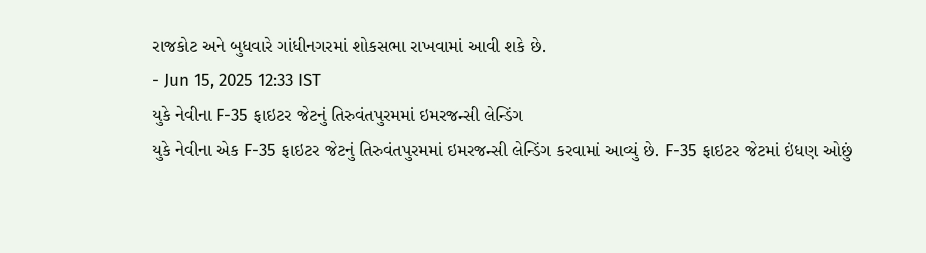રાજકોટ અને બુધવારે ગાંધીનગરમાં શોકસભા રાખવામાં આવી શકે છે.
- Jun 15, 2025 12:33 IST
યુકે નેવીના F-35 ફાઇટર જેટનું તિરુવંતપુરમમાં ઇમરજન્સી લેન્ડિંગ
યુકે નેવીના એક F-35 ફાઇટર જેટનું તિરુવંતપુરમમાં ઇમરજન્સી લેન્ડિંગ કરવામાં આવ્યું છે. F-35 ફાઇટર જેટમાં ઇંધણ ઓછું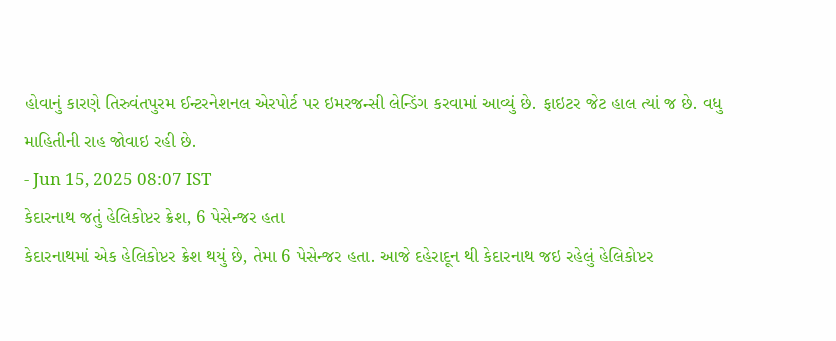હોવાનું કારણે તિરુવંતપુરમ ઈન્ટરનેશનલ એરપોર્ટ પર ઇમરજન્સી લેન્ડિંગ કરવામાં આવ્યું છે. ફાઇટર જેટ હાલ ત્યાં જ છે. વધુ માહિતીની રાહ જોવાઇ રહી છે.
- Jun 15, 2025 08:07 IST
કેદારનાથ જતું હેલિકોપ્ટર ક્રેશ, 6 પેસેન્જર હતા
કેદારનાથમાં એક હેલિકોપ્ટર ક્રેશ થયું છે, તેમા 6 પેસેન્જર હતા. આજે દહેરાદૂન થી કેદારનાથ જઇ રહેલું હેલિકોપ્ટર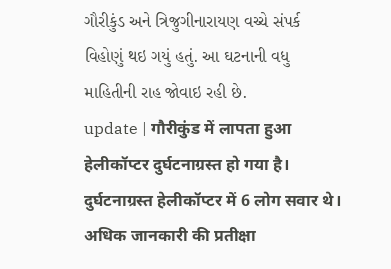ગૌરીકુંડ અને ત્રિજુગીનારાયણ વચ્ચે સંપર્ક વિહોણું થઇ ગયું હતું. આ ઘટનાની વધુ માહિતીની રાહ જોવાઇ રહી છે.
update | गौरीकुंड में लापता हुआ हेलीकॉप्टर दुर्घटनाग्रस्त हो गया है। दुर्घटनाग्रस्त हेलीकॉप्टर में 6 लोग सवार थे। अधिक जानकारी की प्रतीक्षा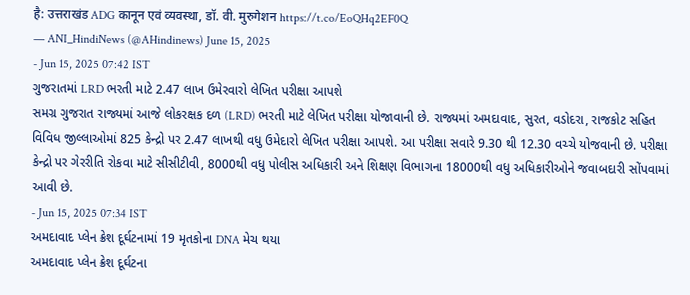है: उत्तराखंड ADG कानून एवं व्यवस्था, डॉ. वी. मुरुगेशन https://t.co/EoQHq2EF0Q
— ANI_HindiNews (@AHindinews) June 15, 2025
- Jun 15, 2025 07:42 IST
ગુજરાતમાં LRD ભરતી માટે 2.47 લાખ ઉમેરવારો લેખિત પરીક્ષા આપશે
સમગ્ર ગુજરાત રાજ્યમાં આજે લોકરક્ષક દળ (LRD) ભરતી માટે લેખિત પરીક્ષા યોજાવાની છે. રાજ્યમાં અમદાવાદ, સુરત, વડોદરા, રાજકોટ સહિત વિવિધ જીલ્લાઓમાં 825 કેન્દ્રો પર 2.47 લાખથી વધુ ઉમેદારો લેખિત પરીક્ષા આપશે. આ પરીક્ષા સવારે 9.30 થી 12.30 વચ્ચે યોજવાની છે. પરીક્ષા કેન્દ્રો પર ગેરરીતિ રોકવા માટે સીસીટીવી, 8000થી વધુ પોલીસ અધિકારી અને શિક્ષણ વિભાગના 18000થી વધુ અધિકારીઓને જવાબદારી સોંપવામાં આવી છે.
- Jun 15, 2025 07:34 IST
અમદાવાદ પ્લેન ક્રેશ દૂર્ઘટનામાં 19 મૃતકોના DNA મેચ થયા
અમદાવાદ પ્લેન ક્રેશ દૂર્ઘટના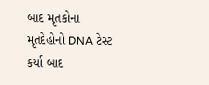બાદ મૃતકોના મૃતદેહોનો DNA ટેસ્ટ કર્યા બાદ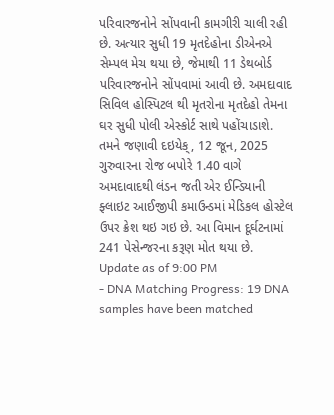પરિવારજનોને સોંપવાની કામગીરી ચાલી રહી છે. અત્યાર સુધી 19 મૃતદેહોના ડીએનએ સેમ્પલ મેચ થયા છે, જેમાથી 11 ડેથબોર્ડ પરિવારજનોને સોંપવામાં આવી છે. અમદાવાદ સિવિલ હોસ્પિટલ થી મૃતરોના મૃતદેહો તેમના ઘર સુધી પોલી એસ્કોર્ટ સાથે પહોંચાડાશે. તમને જણાવી દઇયેક્, 12 જૂન, 2025 ગુરુવારના રોજ બપોરે 1.40 વાગે અમદાવાદથી લંડન જતી એર ઈન્ડિયાની ફ્લાઇટ આઈજીપી કમાઉન્ડમાં મેડિકલ હોસ્ટેલ ઉપર ક્રેશ થઇ ગઇ છે. આ વિમાન દૂર્ઘટનામાં 241 પેસેન્જરના કરૂણ મોત થયા છે.
Update as of 9:00 PM
- DNA Matching Progress: 19 DNA samples have been matched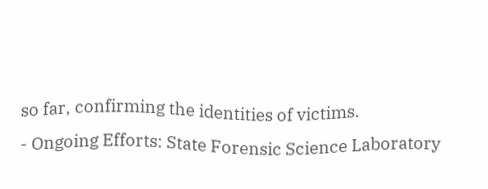so far, confirming the identities of victims.
- Ongoing Efforts: State Forensic Science Laboratory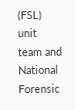(FSL) unit team and National Forensic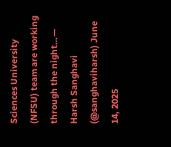Sciences University (NFSU) team are working through the night…— Harsh Sanghavi (@sanghaviharsh) June 14, 2025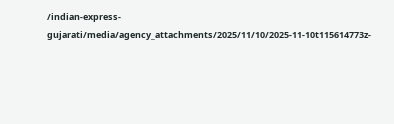/indian-express-gujarati/media/agency_attachments/2025/11/10/2025-11-10t115614773z-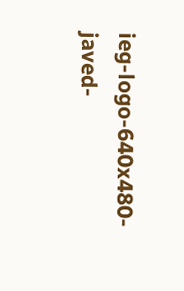ieg-logo-640x480-javed-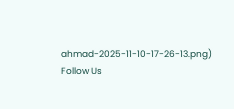ahmad-2025-11-10-17-26-13.png)
Follow Us